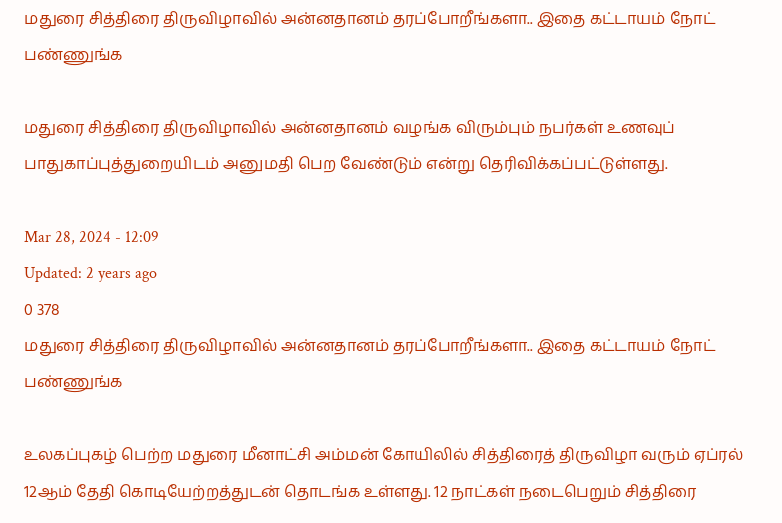மதுரை சித்திரை திருவிழாவில் அன்னதானம் தரப்போறீங்களா.. இதை கட்டாயம் நோட் பண்ணுங்க

மதுரை சித்திரை திருவிழாவில் அன்னதானம் வழங்க விரும்பும் நபர்கள் உணவுப் பாதுகாப்புத்துறையிடம் அனுமதி பெற வேண்டும் என்று தெரிவிக்கப்பட்டுள்ளது.

Mar 28, 2024 - 12:09
Updated: 2 years ago
0 378
மதுரை சித்திரை திருவிழாவில் அன்னதானம் தரப்போறீங்களா.. இதை கட்டாயம் நோட் பண்ணுங்க

உலகப்புகழ் பெற்ற மதுரை மீனாட்சி அம்மன் கோயிலில் சித்திரைத் திருவிழா வரும் ஏப்ரல் 12ஆம் தேதி கொடியேற்றத்துடன் தொடங்க உள்ளது. 12 நாட்கள் நடைபெறும் சித்திரை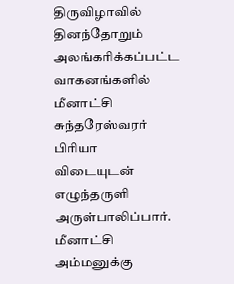திருவிழாவில் தினந்தோறும் அலங்கரிக்கப்பட்ட வாகனங்களில் மீனாட்சி சுந்தரேஸ்வரர் பிரியா விடையுடன் எழுந்தருளி அருள்பாலிப்பார். மீனாட்சி அம்மனுக்கு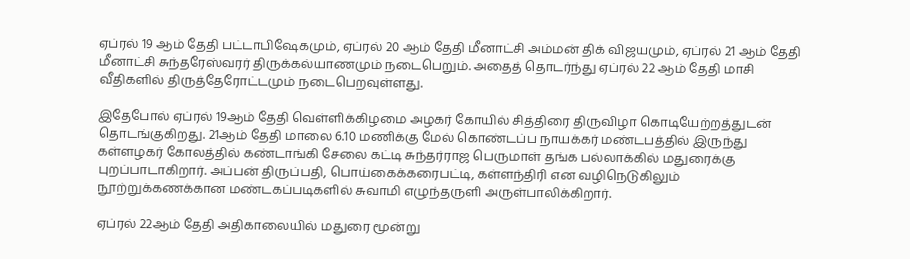ஏப்ரல் 19 ஆம் தேதி பட்டாபிஷேகமும், ஏப்ரல் 20 ஆம் தேதி மீனாட்சி அம்மன் திக் விஜயமும், ஏப்ரல் 21 ஆம் தேதி மீனாட்சி சுந்தரேஸ்வரர் திருக்கல்யாணமும் நடைபெறும். அதைத் தொடர்ந்து ஏப்ரல் 22 ஆம் தேதி மாசி வீதிகளில் திருத்தேரோட்டமும் நடைபெறவுள்ளது.

இதேபோல் ஏப்ரல் 19ஆம் தேதி வெள்ளிக்கிழமை அழகர் கோயில் சித்திரை திருவிழா கொடியேற்றத்துடன் தொடங்குகிறது. 21ஆம் தேதி மாலை 6.10 மணிக்கு மேல் கொண்டப்ப நாயக்கர் மண்டபத்தில் இருந்து கள்ளழகர் கோலத்தில் கண்டாங்கி சேலை கட்டி சுந்தர்ராஜ பெருமாள் தங்க பல்லாக்கில் மதுரைக்கு புறப்பாடாகிறார். அப்பன் திருப்பதி, பொய்கைக்கரைபட்டி, கள்ளந்திரி என வழிநெடுகிலும் நூற்றுக்கணக்கான மண்டகப்படிகளில் சுவாமி எழுந்தருளி அருள்பாலிக்கிறார்.

ஏப்ரல் 22ஆம் தேதி அதிகாலையில் மதுரை மூன்று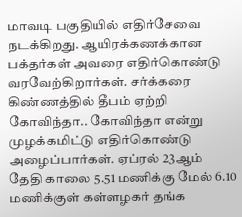மாவடி பகுதியில் எதிர்சேவை நடக்கிறது. ஆயிரக்கணக்கான பக்தர்கள் அவரை எதிர்கொண்டு வரவேற்கிறார்கள். சர்க்கரை கிண்ணத்தில் தீபம் ஏற்றி கோவிந்தா.. கோவிந்தா என்று முழக்கமிட்டு எதிர்கொண்டு அழைப்பார்கள். ஏப்ரல் 23ஆம் தேதி காலை 5.51 மணிக்கு மேல் 6.10 மணிக்குள் கள்ளழகர் தங்க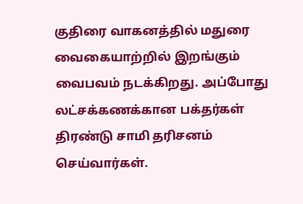குதிரை வாகனத்தில் மதுரை வைகையாற்றில் இறங்கும் வைபவம் நடக்கிறது. அப்போது லட்சக்கணக்கான பக்தர்கள் திரண்டு சாமி தரிசனம் செய்வார்கள்.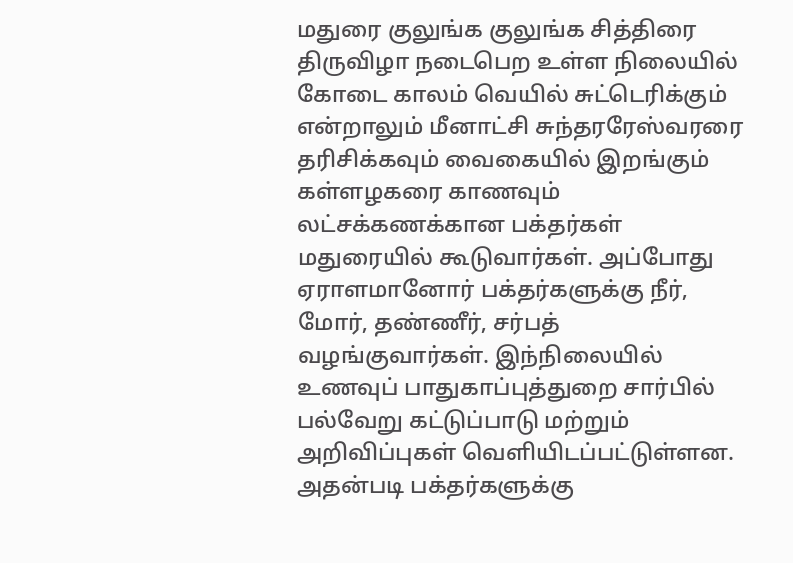மதுரை குலுங்க குலுங்க சித்திரை திருவிழா நடைபெற உள்ள நிலையில் கோடை காலம் வெயில் சுட்டெரிக்கும் என்றாலும் மீனாட்சி சுந்தரரேஸ்வரரை தரிசிக்கவும் வைகையில் இறங்கும் கள்ளழகரை காணவும் லட்சக்கணக்கான பக்தர்கள் மதுரையில் கூடுவார்கள். அப்போது ஏராளமானோர் பக்தர்களுக்கு நீர், மோர், தண்ணீர், சர்பத் வழங்குவார்கள். இந்நிலையில் உணவுப் பாதுகாப்புத்துறை சார்பில் பல்வேறு கட்டுப்பாடு மற்றும் அறிவிப்புகள் வெளியிடப்பட்டுள்ளன. அதன்படி பக்தர்களுக்கு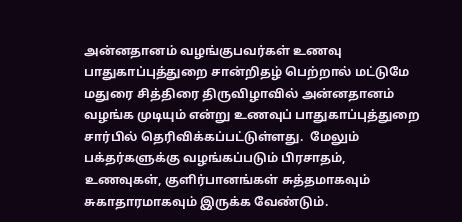அன்னதானம் வழங்குபவர்கள் உணவு பாதுகாப்புத்துறை சான்றிதழ் பெற்றால் மட்டுமே மதுரை சித்திரை திருவிழாவில் அன்னதானம் வழங்க முடியும் என்று உணவுப் பாதுகாப்புத்துறை சார்பில் தெரிவிக்கப்பட்டுள்ளது.  மேலும் பக்தர்களுக்கு வழங்கப்படும் பிரசாதம், உணவுகள், குளிர்பானங்கள் சுத்தமாகவும் சுகாதாரமாகவும் இருக்க வேண்டும்.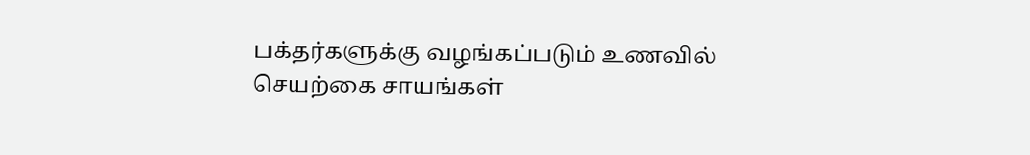பக்தர்களுக்கு வழங்கப்படும் உணவில் செயற்கை சாயங்கள்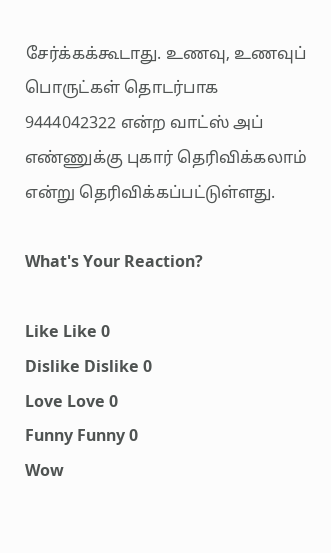சேர்க்கக்கூடாது. உணவு, உணவுப் பொருட்கள் தொடர்பாக 9444042322 என்ற வாட்ஸ் அப் எண்ணுக்கு புகார் தெரிவிக்கலாம் என்று தெரிவிக்கப்பட்டுள்ளது.

What's Your Reaction?

Like Like 0
Dislike Dislike 0
Love Love 0
Funny Funny 0
Wow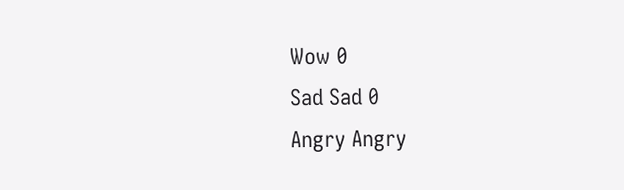Wow 0
Sad Sad 0
Angry Angry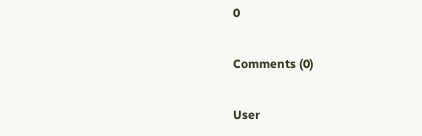0

Comments (0)

User